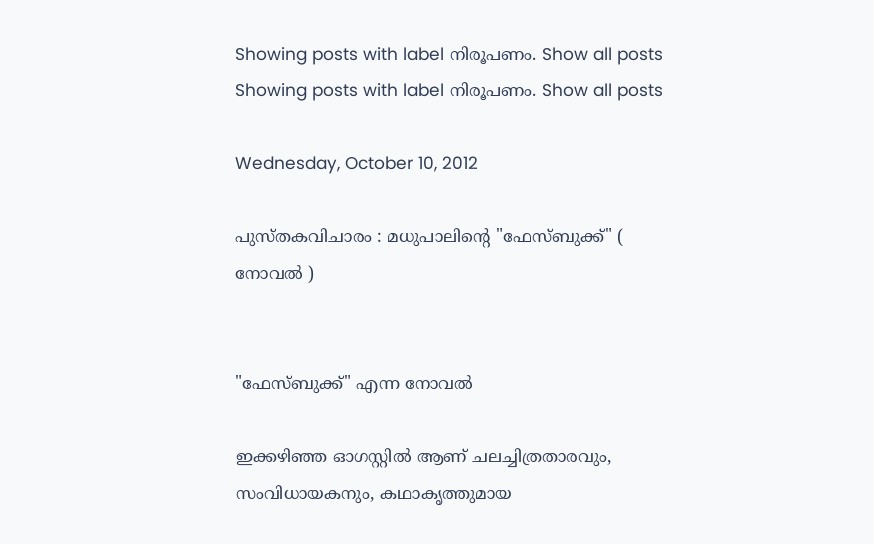Showing posts with label നിരൂപണം. Show all posts
Showing posts with label നിരൂപണം. Show all posts

Wednesday, October 10, 2012

പുസ്തകവിചാരം : മധുപാലിന്‍റെ "ഫേസ്ബുക്ക്" ( നോവല്‍ )


"ഫേസ്ബുക്ക്" എന്ന നോവല്‍

ഇക്കഴിഞ്ഞ ഓഗസ്റ്റില്‍ ആണ് ചലച്ചിത്രതാരവും, സംവിധായകനും, കഥാകൃത്തുമായ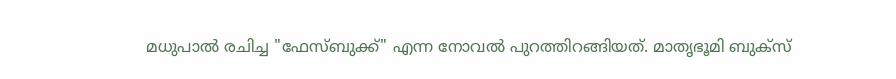മധുപാല്‍ രചിച്ച "ഫേസ്ബുക്ക്" എന്ന നോവല്‍ പുറത്തിറങ്ങിയത്. മാതൃഭൂമി ബുക്സ്‌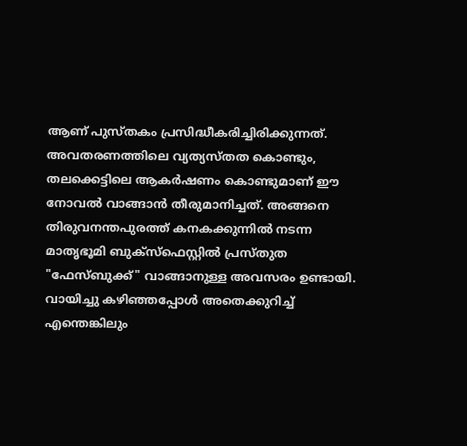ആണ് പുസ്തകം പ്രസിദ്ധീകരിച്ചിരിക്കുന്നത്. അവതരണത്തിലെ വ്യത്യസ്തത കൊണ്ടും, തലക്കെട്ടിലെ ആകര്‍ഷണം കൊണ്ടുമാണ് ഈ നോവല്‍ വാങ്ങാന്‍ തീരുമാനിച്ചത്. അങ്ങനെ തിരുവനന്തപുരത്ത് കനകക്കുന്നില്‍ നടന്ന മാതൃഭൂമി ബുക്സ്‌ഫെസ്റ്റില്‍ പ്രസ്തുത "ഫേസ്ബുക്ക്" വാങ്ങാനുള്ള അവസരം ഉണ്ടായി. വായിച്ചു കഴിഞ്ഞപ്പോള്‍ അതെക്കുറിച്ച് എന്തെങ്കിലും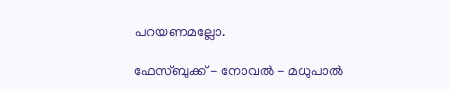പറയണമല്ലോ.

ഫേസ്ബുക്ക് - നോവല്‍ - മധുപാല്‍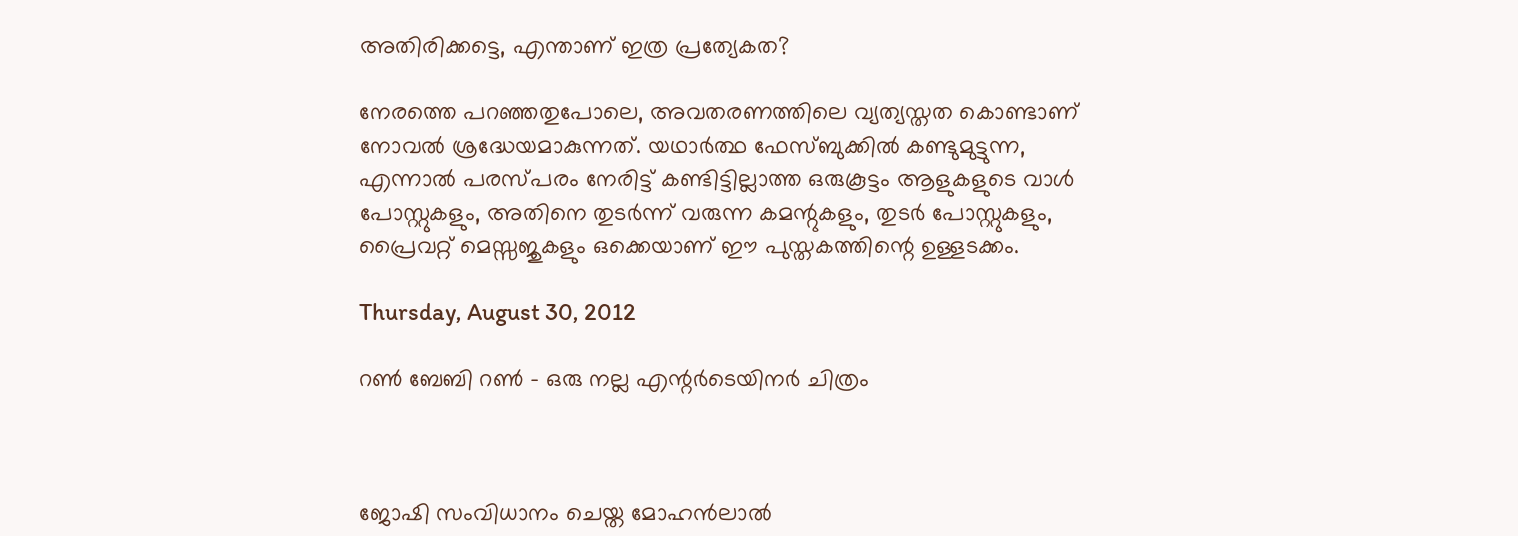അതിരിക്കട്ടെ, എന്താണ് ഇത്ര പ്രത്യേകത?

നേരത്തെ പറഞ്ഞതുപോലെ, അവതരണത്തിലെ വ്യത്യസ്തത കൊണ്ടാണ് നോവല്‍ ശ്രദ്ധേയമാകുന്നത്. യഥാര്‍ത്ഥ ഫേസ്ബുക്കില്‍ കണ്ടുമുട്ടുന്ന, എന്നാല്‍ പരസ്പരം നേരിട്ട് കണ്ടിട്ടില്ലാത്ത ഒരുകൂട്ടം ആളുകളുടെ വാള്‍ പോസ്റ്റുകളും, അതിനെ തുടര്‍ന്ന് വരുന്ന കമന്റുകളും, തുടര്‍ പോസ്റ്റുകളും, പ്രൈവറ്റ് മെസ്സജുകളും ഒക്കെയാണ് ഈ പുസ്തകത്തിന്റെ ഉള്ളടക്കം.

Thursday, August 30, 2012

റണ്‍ ബേബി റണ്‍ - ഒരു നല്ല എന്റര്‍ടെയിനര്‍ ചിത്രം



ജോഷി സംവിധാനം ചെയ്ത മോഹന്‍ലാല്‍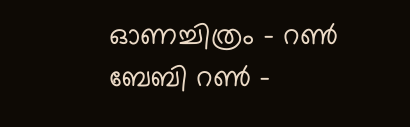ഓണച്ചിത്രം - റണ്‍ ബേബി റണ്‍ -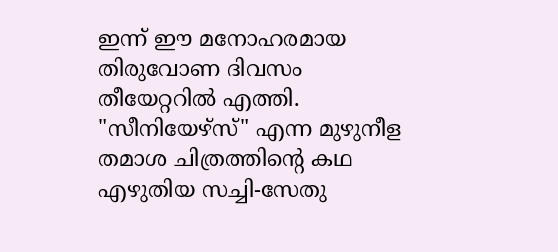ഇന്ന് ഈ മനോഹരമായ തിരുവോണ ദിവസം തീയേറ്ററില്‍ എത്തി. "സീനിയേഴ്സ്" എന്ന മുഴുനീള തമാശ ചിത്രത്തിന്‍റെ കഥ എഴുതിയ സച്ചി-സേതു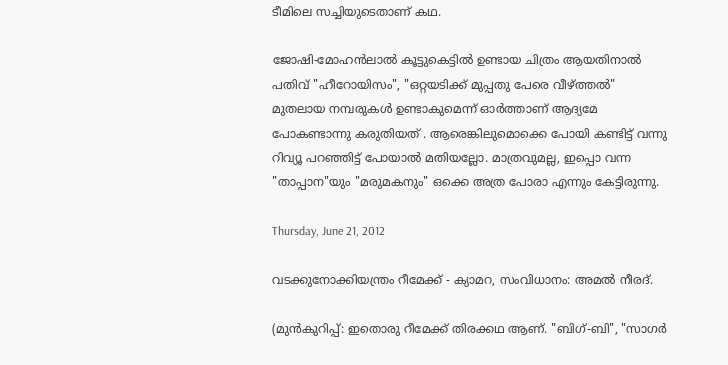ടീമിലെ സച്ചിയുടെതാണ് കഥ.

ജോഷി-മോഹന്‍ലാല്‍ കൂട്ടുകെട്ടില്‍ ഉണ്ടായ ചിത്രം ആയതിനാല്‍ പതിവ് "ഹീറോയിസം", "ഒറ്റയടിക്ക് മുപ്പതു പേരെ വീഴ്ത്തല്‍" മുതലായ നമ്പരുകള്‍ ഉണ്ടാകുമെന്ന് ഓര്‍ത്താണ് ആദ്യമേ പോകണ്ടാന്നു കരുതിയത്‌ . ആരെങ്കിലുമൊക്കെ പോയി കണ്ടിട്ട് വന്നു റിവ്യൂ പറഞ്ഞിട്ട് പോയാല്‍ മതിയല്ലോ. മാത്രവുമല്ല, ഇപ്പൊ വന്ന "താപ്പാന"യും "മരുമകനും" ഒക്കെ അത്ര പോരാ എന്നും കേട്ടിരുന്നു.

Thursday, June 21, 2012

വടക്കുനോക്കിയന്ത്രം റീമേക്ക് - ക്യാമറ, സംവിധാനം: അമല്‍ നീരദ്.

(മുന്‍കുറിപ്പ്: ഇതൊരു റീമേക്ക് തിരക്കഥ ആണ്. "ബിഗ്‌-ബി", "സാഗര്‍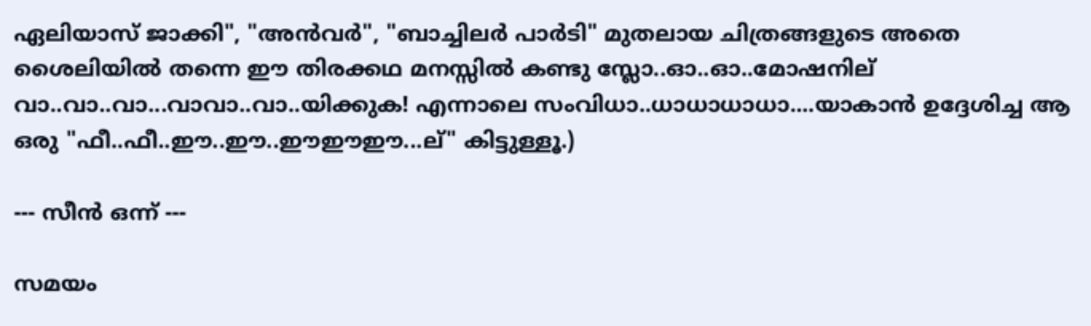ഏലിയാസ് ജാക്കി", "അന്‍വര്‍", "ബാച്ചിലര്‍ പാര്‍ടി" മുതലായ ചിത്രങ്ങളുടെ അതെ ശൈലിയില്‍ തന്നെ ഈ തിരക്കഥ മനസ്സില്‍ കണ്ടു സ്ലോ..ഓ..ഓ..മോഷനില് വാ..വാ..വാ...വാവാ..വാ..യിക്കുക! എന്നാലെ സംവിധാ..ധാധാധാധാ....യാകാന്‍ ഉദ്ദേശിച്ച ആ ഒരു "ഫീ..ഫീ..ഈ..ഈ..ഈഈഈ...ല്" കിട്ടുള്ളൂ.)

--- സീന്‍ ഒന്ന് ---

സമയം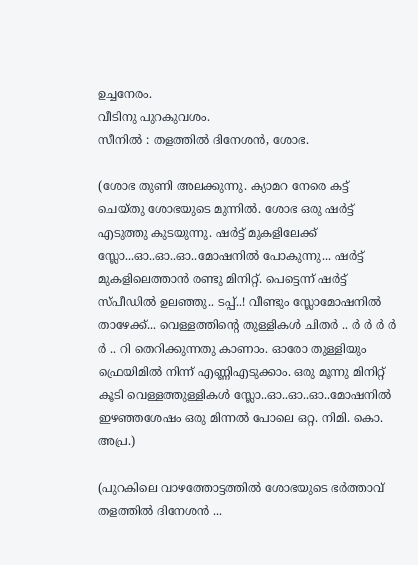ഉച്ചനേരം.
വീടിനു പുറകുവശം.
സീനില്‍ : തളത്തില്‍ ദിനേശന്‍, ശോഭ.

(ശോഭ തുണി അലക്കുന്നു. ക്യാമറ നേരെ കട്ട്‌ ചെയ്തു ശോഭയുടെ മുന്നില്‍. ശോഭ ഒരു ഷര്‍ട്ട് എടുത്തു കുടയുന്നു. ഷര്‍ട്ട് മുകളിലേക്ക് സ്ലോ...ഓ..ഓ..ഓ..മോഷനില്‍ പോകുന്നു... ഷര്‍ട്ട് മുകളിലെത്താന്‍ രണ്ടു മിനിറ്റ്. പെട്ടെന്ന് ഷര്‍ട്ട് സ്പീഡില്‍ ഉലഞ്ഞു.. ടപ്പ്..! വീണ്ടും സ്ലോമോഷനില്‍ താഴേക്ക്... വെള്ളത്തിന്‍റെ തുള്ളികള്‍ ചിതര്‍ .. ര്‍ ര്‍ ര്‍ ര്‍ ര്‍ .. റി തെറിക്കുന്നതു കാണാം. ഓരോ തുള്ളിയും ഫ്രെയിമില്‍ നിന്ന് എണ്ണിഎടുക്കാം. ഒരു മൂന്നു മിനിറ്റ് കൂടി വെള്ളത്തുള്ളികള്‍ സ്ലോ..ഓ..ഓ..ഓ..മോഷനില്‍ ഇഴഞ്ഞശേഷം ഒരു മിന്നല്‍ പോലെ ഒറ്റ. നിമി. കൊ. അപ്ര.)

(പുറകിലെ വാഴത്തോട്ടത്തില്‍ ശോഭയുടെ ഭര്‍ത്താവ് തളത്തില്‍ ദിനേശന്‍ ...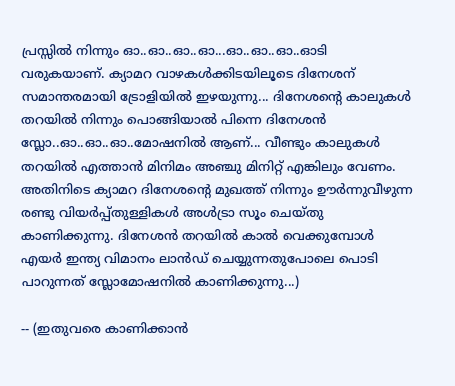പ്രസ്സില്‍ നിന്നും ഓ..ഓ..ഓ..ഓ...ഓ..ഓ..ഓ..ഓടി വരുകയാണ്. ക്യാമറ വാഴകള്‍ക്കിടയിലൂടെ ദിനേശന് സമാന്തരമായി ട്രോളിയില്‍ ഇഴയുന്നു... ദിനേശന്റെ കാലുകള്‍ തറയില്‍ നിന്നും പൊങ്ങിയാല്‍ പിന്നെ ദിനേശന്‍ സ്ലോ..ഓ..ഓ..ഓ..മോഷനില്‍ ആണ്... വീണ്ടും കാലുകള്‍ തറയില്‍ എത്താന്‍ മിനിമം അഞ്ചു മിനിറ്റ് എങ്കിലും വേണം. അതിനിടെ ക്യാമറ ദിനേശന്റെ മുഖത്ത് നിന്നും ഊര്‍ന്നുവീഴുന്ന രണ്ടു വിയര്‍പ്പ്തുള്ളികള്‍ അള്‍ട്രാ സൂം ചെയ്തു കാണിക്കുന്നു. ദിനേശന്‍ തറയില്‍ കാല്‍ വെക്കുമ്പോള്‍ എയര്‍ ഇന്ത്യ വിമാനം ലാന്‍ഡ്‌ ചെയ്യുന്നതുപോലെ പൊടി പാറുന്നത് സ്ലോമോഷനില്‍ കാണിക്കുന്നു...)

-- (ഇതുവരെ കാണിക്കാന്‍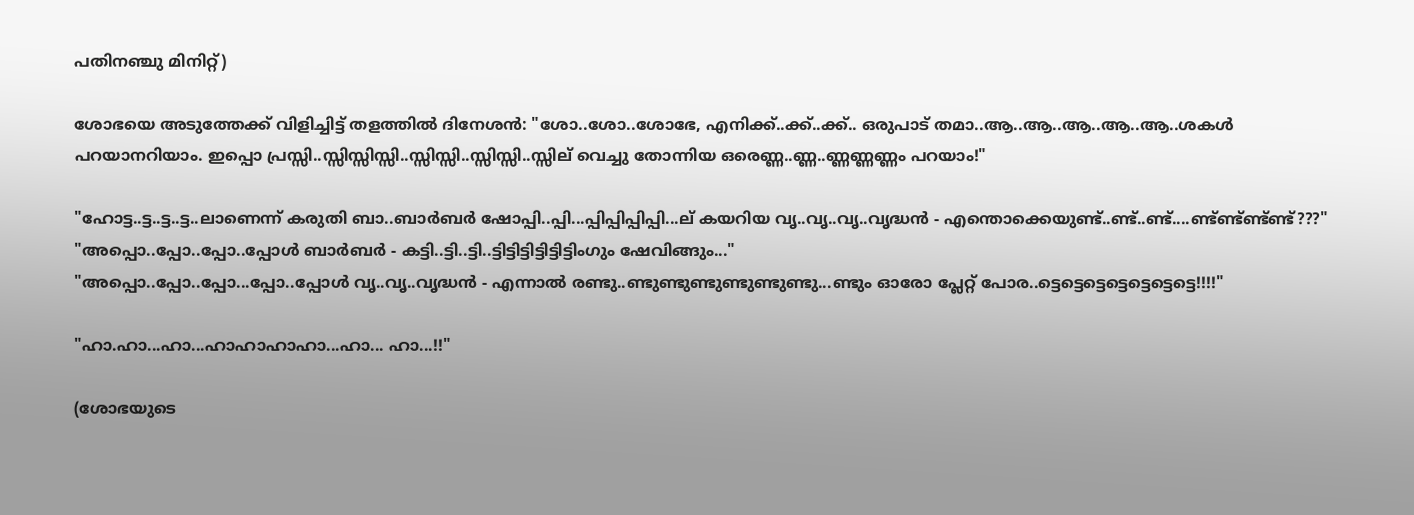പതിനഞ്ചു മിനിറ്റ്)

ശോഭയെ അടുത്തേക്ക്‌ വിളിച്ചിട്ട് തളത്തില്‍ ദിനേശന്‍: "ശോ..ശോ..ശോഭേ, എനിക്ക്..ക്ക്..ക്ക്.. ഒരുപാട് തമാ..ആ..ആ..ആ..ആ..ആ..ശകള്‍ പറയാനറിയാം. ഇപ്പൊ പ്രസ്സി..സ്സിസ്സിസ്സി..സ്സിസ്സി..സ്സിസ്സി..സ്സില് വെച്ചു തോന്നിയ ഒരെണ്ണ..ണ്ണ..ണ്ണണ്ണണ്ണം പറയാം!"

"ഹോട്ട..ട്ട..ട്ട..ട്ട..ലാണെന്ന് കരുതി ബാ..ബാര്‍ബര്‍ ഷോപ്പി..പ്പി...പ്പിപ്പിപ്പിപ്പി...ല് കയറിയ വൃ..വൃ..വൃ..വൃദ്ധന്‍ - എന്തൊക്കെയുണ്ട്..ണ്ട്..ണ്ട്....ണ്ട്ണ്ട്ണ്ട്ണ്ട്???"
"അപ്പൊ..പ്പോ..പ്പോ..പ്പോള്‍ ബാര്‍ബര്‍ - കട്ടി..ട്ടി..ട്ടി..ട്ടിട്ടിട്ടിട്ടിട്ടിട്ടിംഗും ഷേവിങ്ങും..."
"അപ്പൊ..പ്പോ..പ്പോ...പ്പോ..പ്പോള്‍ വൃ..വൃ..വൃദ്ധന്‍ - എന്നാല്‍ രണ്ടു..ണ്ടുണ്ടുണ്ടുണ്ടുണ്ടുണ്ടു...ണ്ടും ഓരോ പ്ലേറ്റ് പോര..ട്ടെട്ടെട്ടെട്ടെട്ടെട്ടെട്ടെ!!!!"

"ഹാ.ഹാ...ഹാ...ഹാഹാഹാഹാ...ഹാ... ഹാ...!!"

(ശോഭയുടെ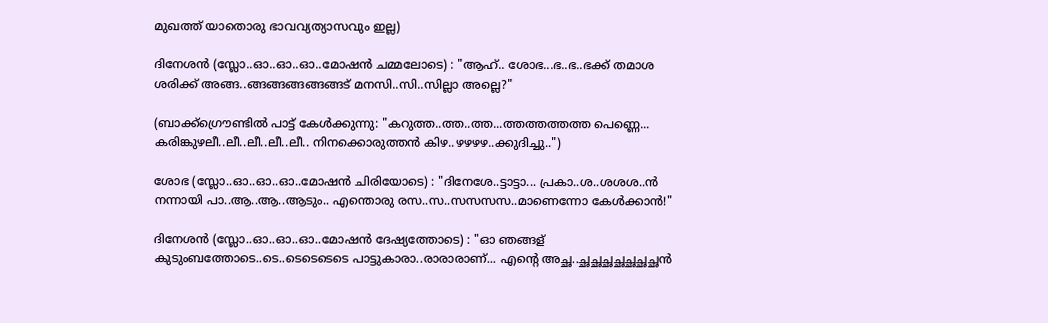മുഖത്ത് യാതൊരു ഭാവവ്യത്യാസവും ഇല്ല)

ദിനേശന്‍ (സ്ലോ..ഓ..ഓ..ഓ..മോഷന്‍ ചമ്മലോടെ) : "ആഹ്.. ശോഭ...ഭ..ഭ..ഭക്ക് തമാശ ശരിക്ക് അങ്ങ..ങ്ങങ്ങങ്ങങ്ങങ്ങട് മനസി..സി..സില്ലാ അല്ലെ?"

(ബാക്ക്ഗ്രൌണ്ടില്‍ പാട്ട് കേള്‍ക്കുന്നു: "കറുത്ത..ത്ത..ത്ത...ത്തത്തത്തത്ത പെണ്ണെ... കരിങ്കുഴലീ..ലീ..ലീ..ലീ..ലീ.. നിനക്കൊരുത്തന്‍ കിഴ..ഴഴഴഴ..ക്കുദിച്ചു..")

ശോഭ (സ്ലോ..ഓ..ഓ..ഓ..മോഷന്‍ ചിരിയോടെ) : "ദിനേശേ..ട്ടാട്ടാ... പ്രകാ..ശ..ശശശ..ന്‍ നന്നായി പാ..ആ..ആ..ആടും.. എന്തൊരു രസ..സ..സസസസ..മാണെന്നോ കേള്‍ക്കാന്‍!"

ദിനേശന്‍ (സ്ലോ..ഓ..ഓ..ഓ..മോഷന്‍ ദേഷ്യത്തോടെ) : "ഓ ഞങ്ങള് കുടുംബത്തോടെ..ടെ..ടെടെടെടെ പാട്ടുകാരാ..രാരാരാണ്... എന്‍റെ അച്ഛ..ച്ഛച്ഛച്ഛച്ഛച്ഛച്ഛച്ഛന്‍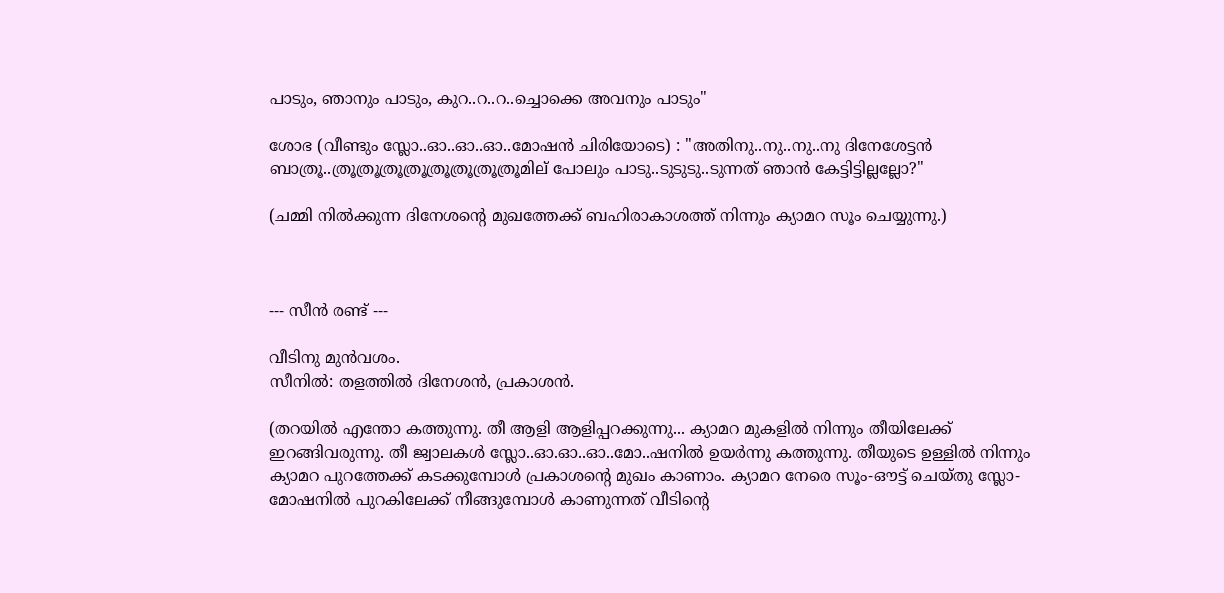പാടും, ഞാനും പാടും, കുറ..റ..റ..ച്ചൊക്കെ അവനും പാടും"

ശോഭ (വീണ്ടും സ്ലോ..ഓ..ഓ..ഓ..മോഷന്‍ ചിരിയോടെ) : "അതിനു..നു..നു..നു ദിനേശേട്ടന്‍ ബാത്രൂ..ത്രൂത്രൂത്രൂത്രൂത്രൂത്രൂത്രൂത്രൂമില് പോലും പാടു..ടുടുടു..ടുന്നത് ഞാന്‍ കേട്ടിട്ടില്ലല്ലോ?"

(ചമ്മി നില്‍ക്കുന്ന ദിനേശന്റെ മുഖത്തേക്ക് ബഹിരാകാശത്ത് നിന്നും ക്യാമറ സൂം ചെയ്യുന്നു.)



--- സീന്‍ രണ്ട് ---

വീടിനു മുന്‍വശം.
സീനില്‍: തളത്തില്‍ ദിനേശന്‍, പ്രകാശന്‍.

(തറയില്‍ എന്തോ കത്തുന്നു. തീ ആളി ആളിപ്പറക്കുന്നു... ക്യാമറ മുകളില്‍ നിന്നും തീയിലേക്ക് ഇറങ്ങിവരുന്നു. തീ ജ്വാലകള്‍ സ്ലോ..ഓ.ഓ..ഓ..മോ..ഷനില്‍ ഉയര്‍ന്നു കത്തുന്നു. തീയുടെ ഉള്ളില്‍ നിന്നും ക്യാമറ പുറത്തേക്ക് കടക്കുമ്പോള്‍ പ്രകാശന്റെ മുഖം കാണാം. ക്യാമറ നേരെ സൂം-ഔട്ട്‌ ചെയ്തു സ്ലോ-മോഷനില്‍ പുറകിലേക്ക് നീങ്ങുമ്പോള്‍ കാണുന്നത് വീടിന്‍റെ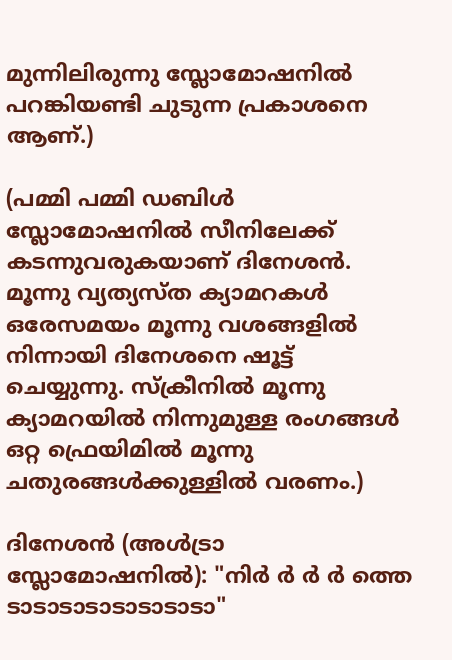മുന്നിലിരുന്നു സ്ലോമോഷനില്‍ പറങ്കിയണ്ടി ചുടുന്ന പ്രകാശനെ ആണ്.)

(പമ്മി പമ്മി ഡബിള്‍ സ്ലോമോഷനില്‍ സീനിലേക്ക് കടന്നുവരുകയാണ് ദിനേശന്‍. മൂന്നു വ്യത്യസ്ത ക്യാമറകള്‍ ഒരേസമയം മൂന്നു വശങ്ങളില്‍ നിന്നായി ദിനേശനെ ഷൂട്ട്‌ ചെയ്യുന്നു. സ്ക്രീനില്‍ മൂന്നു ക്യാമറയില്‍ നിന്നുമുള്ള രംഗങ്ങള്‍ ഒറ്റ ഫ്രെയിമില്‍ മൂന്നു ചതുരങ്ങള്‍ക്കുള്ളില്‍ വരണം.)

ദിനേശന്‍ (അള്‍ട്രാ സ്ലോമോഷനില്‍): "നിര്‍ ര്‍ ര്‍ ര്‍ ത്തെ ടാടാടാടാടാടാടാടാ"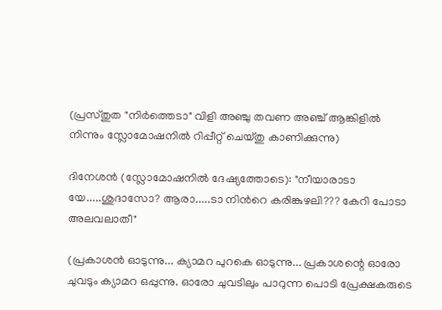(പ്രസ്തുത "നിര്‍ത്തെടാ" വിളി അഞ്ചു തവണ അഞ്ച് ആങ്കിളില്‍ നിന്നും സ്ലോമോഷനില്‍ റിപ്പീറ്റ്‌ ചെയ്തു കാണിക്കുന്നു)

ദിനേശന്‍ (സ്ലോമോഷനില്‍ ദേഷ്യത്തോടെ): "നീയാരാടാ യേ.....ശുദാസോ? ആരാ.....ടാ നിന്‍റെ കരിങ്കുഴലി??? കേറി പോടാ അലവലാതീ"

(പ്രകാശന്‍ ഓടുന്നു... ക്യാമറ പുറകെ ഓടുന്നു... പ്രകാശന്റെ ഓരോ ചുവടും ക്യാമറ ഒപ്പുന്നു. ഓരോ ചുവടിലും പാറുന്ന പൊടി പ്രേക്ഷകരുടെ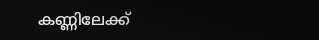കണ്ണിലേക്ക്‌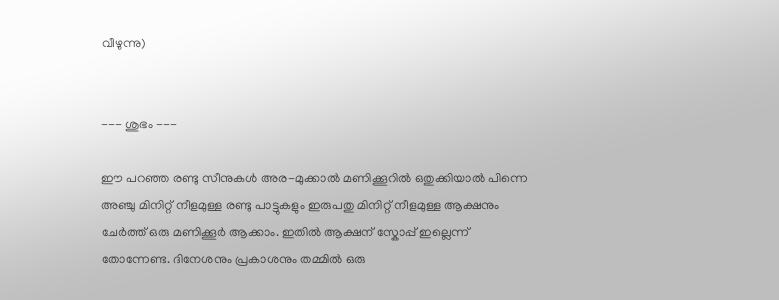വീഴുന്നു)


--- ശുഭം ---

ഈ പറഞ്ഞ രണ്ടു സീനുകള്‍ അര-മുക്കാല്‍ മണിക്കൂറില്‍ ഒതുക്കിയാല്‍ പിന്നെ അഞ്ചു മിനിറ്റ് നീളമുള്ള രണ്ടു പാട്ടുകളും ഇരുപതു മിനിറ്റ് നീളമുള്ള ആക്ഷനും ചേര്‍ത്ത് ഒരു മണിക്കൂര്‍ ആക്കാം. ഇതില്‍ ആക്ഷന് സ്കോപ്പ് ഇല്ലെന്ന് തോന്നേണ്ട. ദിനേശനും പ്രകാശനും തമ്മില്‍ ഒരു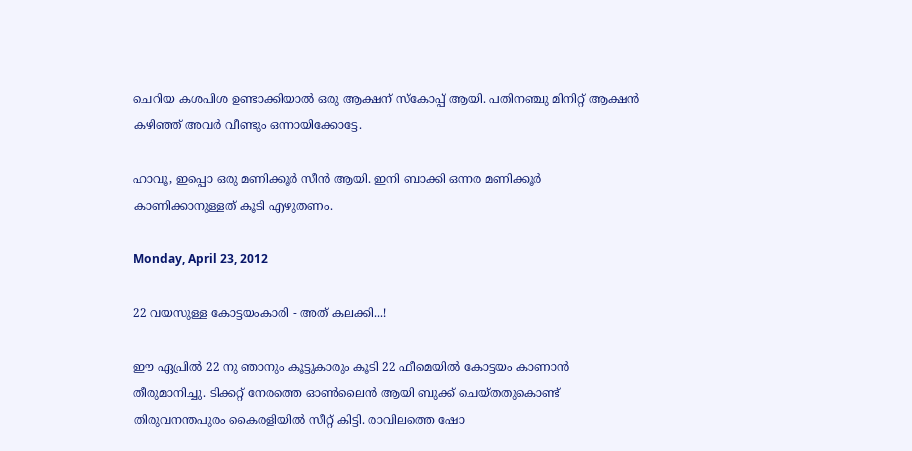ചെറിയ കശപിശ ഉണ്ടാക്കിയാല്‍ ഒരു ആക്ഷന് സ്കോപ്പ് ആയി. പതിനഞ്ചു മിനിറ്റ് ആക്ഷന്‍ കഴിഞ്ഞ് അവര്‍ വീണ്ടും ഒന്നായിക്കോട്ടേ.

ഹാവൂ, ഇപ്പൊ ഒരു മണിക്കൂര്‍ സീന്‍ ആയി. ഇനി ബാക്കി ഒന്നര മണിക്കൂര്‍ കാണിക്കാനുള്ളത് കൂടി എഴുതണം.

Monday, April 23, 2012

22 വയസുള്ള കോട്ടയംകാരി - അത് കലക്കി...!

ഈ ഏപ്രില്‍ 22 നു ഞാനും കൂട്ടുകാരും കൂടി 22 ഫീമെയില്‍ കോട്ടയം കാണാന്‍ തീരുമാനിച്ചു. ടിക്കറ്റ്‌ നേരത്തെ ഓണ്‍ലൈന്‍ ആയി ബുക്ക്‌ ചെയ്തതുകൊണ്ട് തിരുവനന്തപുരം കൈരളിയില്‍ സീറ്റ്‌ കിട്ടി. രാവിലത്തെ ഷോ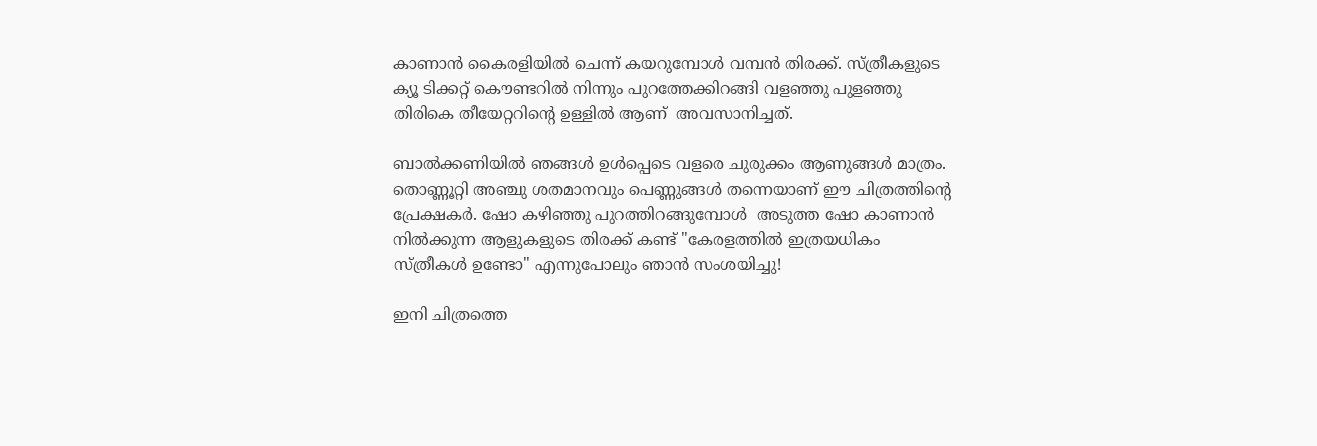കാണാന്‍ കൈരളിയില്‍ ചെന്ന് കയറുമ്പോള്‍ വമ്പന്‍ തിരക്ക്‌. സ്ത്രീകളുടെ ക്യൂ ടിക്കറ്റ്‌ കൌണ്ടറില്‍ നിന്നും പുറത്തേക്കിറങ്ങി വളഞ്ഞു പുളഞ്ഞു തിരികെ തീയേറ്ററിന്റെ ഉള്ളില്‍ ആണ്  അവസാനിച്ചത്.

ബാല്‍ക്കണിയില്‍ ഞങ്ങള്‍ ഉള്‍പ്പെടെ വളരെ ചുരുക്കം ആണുങ്ങള്‍ മാത്രം. തൊണ്ണൂറ്റി അഞ്ചു ശതമാനവും പെണ്ണുങ്ങള്‍ തന്നെയാണ് ഈ ചിത്രത്തിന്‍റെ പ്രേക്ഷകര്‍. ഷോ കഴിഞ്ഞു പുറത്തിറങ്ങുമ്പോള്‍  അടുത്ത ഷോ കാണാന്‍ നില്‍ക്കുന്ന ആളുകളുടെ തിരക്ക് കണ്ട് "കേരളത്തില്‍ ഇത്രയധികം സ്ത്രീകള്‍ ഉണ്ടോ" എന്നുപോലും ഞാന്‍ സംശയിച്ചു!

ഇനി ചിത്രത്തെ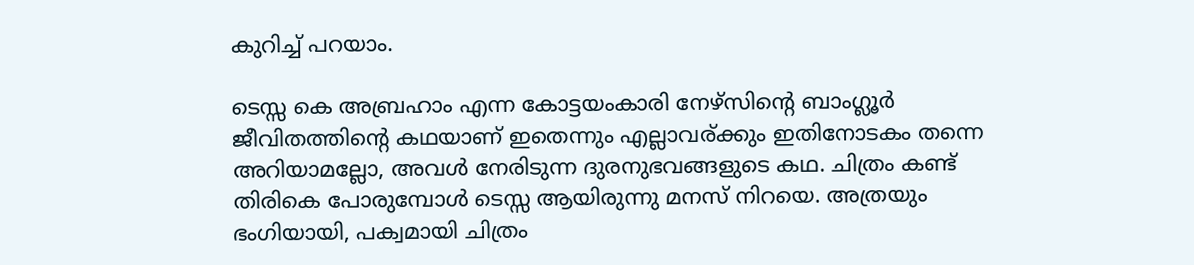കുറിച്ച് പറയാം.

ടെസ്സ കെ അബ്രഹാം എന്ന കോട്ടയംകാരി നേഴ്സിന്റെ ബാംഗ്ലൂര്‍ ജീവിതത്തിന്‍റെ കഥയാണ് ഇതെന്നും എല്ലാവര്ക്കും ഇതിനോടകം തന്നെ അറിയാമല്ലോ, അവള്‍ നേരിടുന്ന ദുരനുഭവങ്ങളുടെ കഥ. ചിത്രം കണ്ട് തിരികെ പോരുമ്പോള്‍ ടെസ്സ ആയിരുന്നു മനസ് നിറയെ. അത്രയും ഭംഗിയായി, പക്വമായി ചിത്രം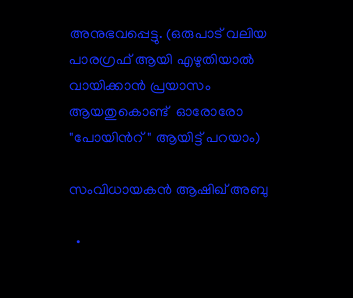അനുഭവപ്പെട്ടു. (ഒരുപാട് വലിയ പാരഗ്രഫ് ആയി എഴുതിയാല്‍ വായിക്കാന്‍ പ്രയാസം
ആയതുകൊണ്ട്  ഓരോരോ "പോയിന്‍റ്" ആയിട്ട് പറയാം)

സംവിധായകന്‍ ആഷിഖ്‌ അബു

  •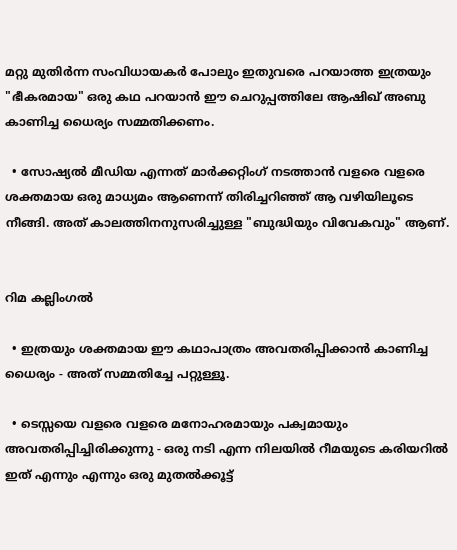മറ്റു മുതിര്‍ന്ന സംവിധായകര്‍ പോലും ഇതുവരെ പറയാത്ത ഇത്രയും "ഭീകരമായ" ഒരു കഥ പറയാന്‍ ഈ ചെറുപ്പത്തിലേ ആഷിഖ്‌ അബു കാണിച്ച ധൈര്യം സമ്മതിക്കണം.

  • സോഷ്യല്‍ മീഡിയ എന്നത് മാര്‍ക്കറ്റിംഗ് നടത്താന്‍ വളരെ വളരെ ശക്തമായ ഒരു മാധ്യമം ആണെന്ന് തിരിച്ചറിഞ്ഞ് ആ വഴിയിലൂടെ നീങ്ങി. അത് കാലത്തിനനുസരിച്ചുള്ള "ബുദ്ധിയും വിവേകവും" ആണ്.


റിമ കല്ലിംഗല്‍

  • ഇത്രയും ശക്തമായ ഈ കഥാപാത്രം അവതരിപ്പിക്കാന്‍ കാണിച്ച ധൈര്യം - അത് സമ്മതിച്ചേ പറ്റുള്ളൂ.

  • ടെസ്സയെ വളരെ വളരെ മനോഹരമായും പക്വമായും അവതരിപ്പിച്ചിരിക്കുന്നു - ഒരു നടി എന്ന നിലയില്‍ റീമയുടെ കരിയറില്‍ ഇത് എന്നും എന്നും ഒരു മുതല്‍ക്കൂട്ട്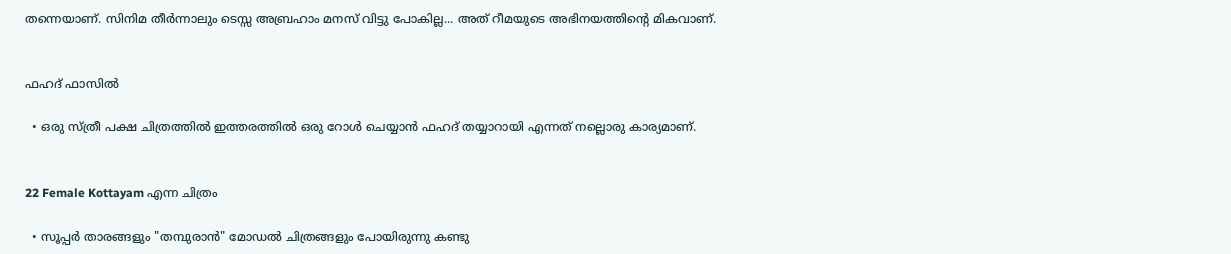തന്നെയാണ്. സിനിമ തീര്‍ന്നാലും ടെസ്സ അബ്രഹാം മനസ് വിട്ടു പോകില്ല... അത് റീമയുടെ അഭിനയത്തിന്‍റെ മികവാണ്.


ഫഹദ്‌ ഫാസില്‍

  • ഒരു സ്ത്രീ പക്ഷ ചിത്രത്തില്‍ ഇത്തരത്തില്‍ ഒരു റോള്‍ ചെയ്യാന്‍ ഫഹദ്‌ തയ്യാറായി എന്നത് നല്ലൊരു കാര്യമാണ്.


22 Female Kottayam എന്ന ചിത്രം

  • സൂപ്പര്‍ താരങ്ങളും "തമ്പുരാന്‍" മോഡല്‍ ചിത്രങ്ങളും പോയിരുന്നു കണ്ടു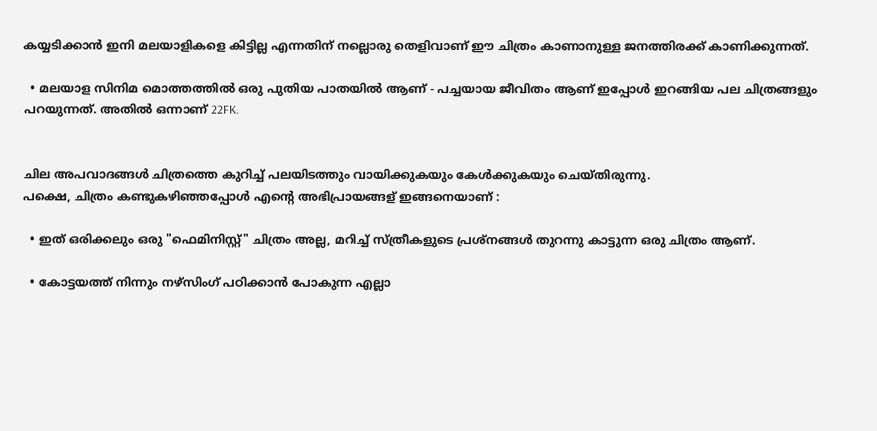കയ്യടിക്കാന്‍ ഇനി മലയാളികളെ കിട്ടില്ല എന്നതിന് നല്ലൊരു തെളിവാണ് ഈ ചിത്രം കാണാനുള്ള ജനത്തിരക്ക്‌ കാണിക്കുന്നത്.

  • മലയാള സിനിമ മൊത്തത്തില്‍ ഒരു പുതിയ പാതയില്‍ ആണ് - പച്ചയായ ജീവിതം ആണ് ഇപ്പോള്‍ ഇറങ്ങിയ പല ചിത്രങ്ങളും പറയുന്നത്. അതില്‍ ഒന്നാണ് 22FK.


ചില അപവാദങ്ങള്‍ ചിത്രത്തെ കുറിച്ച് പലയിടത്തും വായിക്കുകയും കേള്‍ക്കുകയും ചെയ്തിരുന്നു.
പക്ഷെ, ചിത്രം കണ്ടുകഴിഞ്ഞപ്പോള്‍ എന്‍റെ അഭിപ്രായങ്ങള് ഇങ്ങനെയാണ് ‍:

  • ഇത് ഒരിക്കലും ഒരു "ഫെമിനിസ്റ്റ്‌" ചിത്രം അല്ല, മറിച്ച് സ്ത്രീകളുടെ പ്രശ്നങ്ങള്‍ തുറന്നു കാട്ടുന്ന ഒരു ചിത്രം ആണ്.

  • കോട്ടയത്ത്‌ നിന്നും നഴ്സിംഗ് പഠിക്കാന്‍ പോകുന്ന എല്ലാ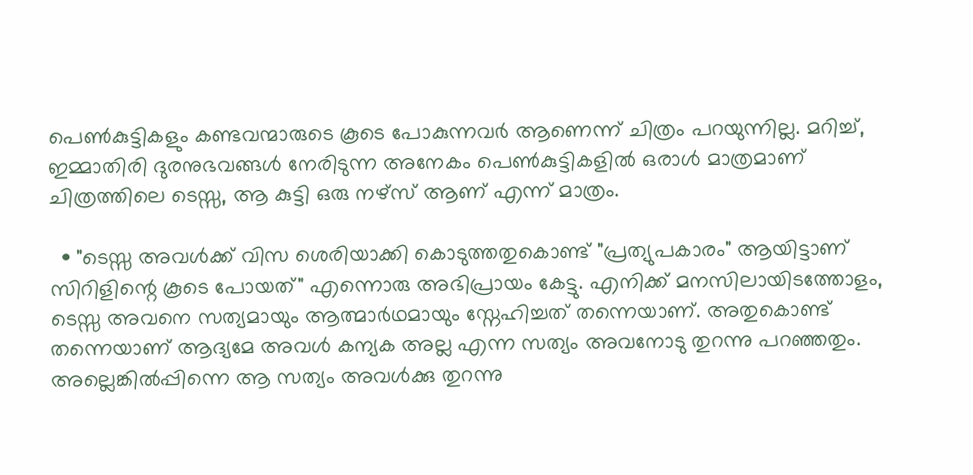പെണ്‍കുട്ടികളും കണ്ടവന്മാരുടെ കൂടെ പോകുന്നവര്‍ ആണെന്ന് ചിത്രം പറയുന്നില്ല. മറിച്ച്, ഇമ്മാതിരി ദുരനുഭവങ്ങള്‍ നേരിടുന്ന അനേകം പെണ്‍കുട്ടികളില്‍ ഒരാള്‍ മാത്രമാണ് ചിത്രത്തിലെ ടെസ്സ, ആ കുട്ടി ഒരു നഴ്സ് ആണ് എന്ന് മാത്രം.

  • "ടെസ്സ അവള്‍ക്ക് വിസ ശെരിയാക്കി കൊടുത്തതുകൊണ്ട് "പ്രത്യുപകാരം" ആയിട്ടാണ് സിറിളിന്റെ കൂടെ പോയത്‌" എന്നൊരു അഭിപ്രായം കേട്ടു. എനിക്ക് മനസിലായിടത്തോളം, ടെസ്സ അവനെ സത്യമായും ആത്മാര്‍ഥമായും സ്നേഹിച്ചത് തന്നെയാണ്. അതുകൊണ്ട് തന്നെയാണ് ആദ്യമേ അവള്‍ കന്യക അല്ല എന്ന സത്യം അവനോടു തുറന്നു പറഞ്ഞതും. അല്ലെങ്കില്‍പ്പിന്നെ ആ സത്യം അവള്‍ക്കു തുറന്നു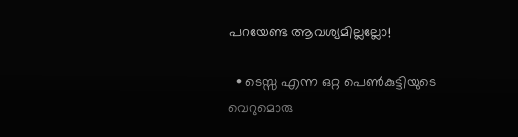പറയേണ്ട ആവശ്യമില്ലല്ലോ!

  • ടെസ്സ എന്ന ഒറ്റ പെണ്‍കുട്ടിയുടെ വെറുമൊരു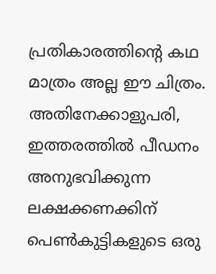പ്രതികാരത്തിന്റെ കഥ മാത്രം അല്ല ഈ ചിത്രം. അതിനേക്കാളുപരി, ഇത്തരത്തില്‍ പീഡനം അനുഭവിക്കുന്ന ലക്ഷക്കണക്കിന് പെണ്‍കുട്ടികളുടെ ഒരു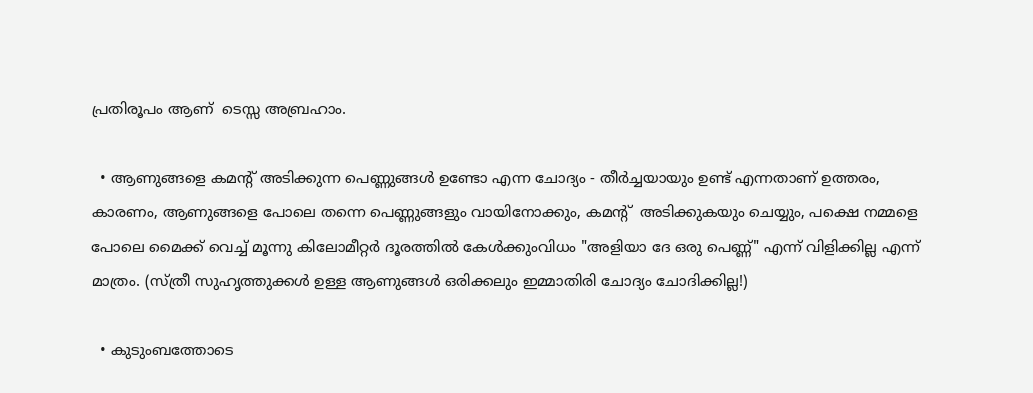പ്രതിരൂപം ആണ്  ടെസ്സ അബ്രഹാം.

  • ആണുങ്ങളെ കമന്റ് അടിക്കുന്ന പെണ്ണുങ്ങള്‍ ഉണ്ടോ എന്ന ചോദ്യം - തീര്‍ച്ചയായും ഉണ്ട് എന്നതാണ് ഉത്തരം, കാരണം, ആണുങ്ങളെ പോലെ തന്നെ പെണ്ണുങ്ങളും വായിനോക്കും, കമന്റ്  അടിക്കുകയും ചെയ്യും, പക്ഷെ നമ്മളെ പോലെ മൈക്ക്‌ വെച്ച് മൂന്നു കിലോമീറ്റര്‍ ദൂരത്തില്‍ കേള്‍ക്കുംവിധം "അളിയാ ദേ ഒരു പെണ്ണ്" എന്ന് വിളിക്കില്ല എന്ന് മാത്രം. (സ്ത്രീ സുഹൃത്തുക്കള്‍ ഉള്ള ആണുങ്ങള്‍ ഒരിക്കലും ഇമ്മാതിരി ചോദ്യം ചോദിക്കില്ല!)

  • കുടുംബത്തോടെ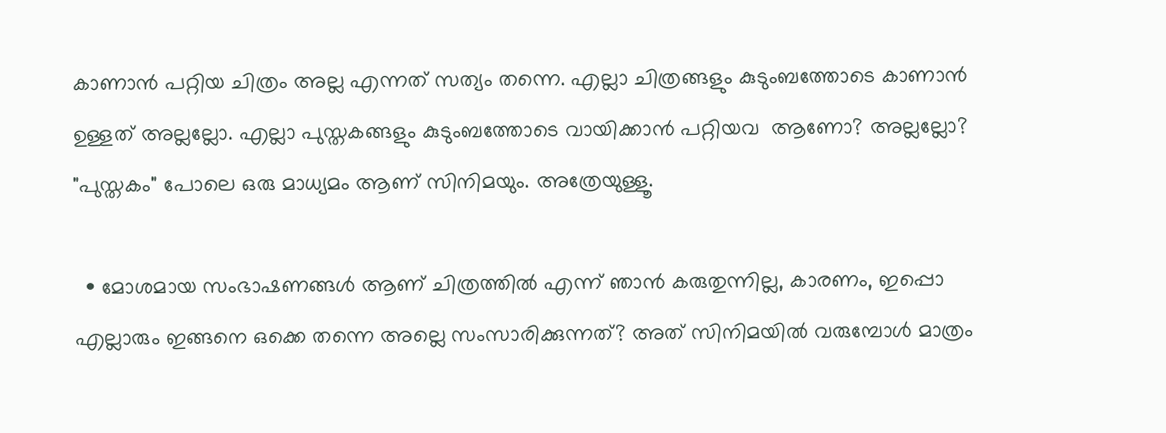കാണാന്‍ പറ്റിയ ചിത്രം അല്ല എന്നത് സത്യം തന്നെ. എല്ലാ ചിത്രങ്ങളും കുടുംബത്തോടെ കാണാന്‍ ഉള്ളത് അല്ലല്ലോ. എല്ലാ പുസ്തകങ്ങളും കുടുംബത്തോടെ വായിക്കാന്‍ പറ്റിയവ  ആണോ? അല്ലല്ലോ? "പുസ്തകം" പോലെ ഒരു മാധ്യമം ആണ് സിനിമയും. അത്രേയുള്ളൂ.

  • മോശമായ സംഭാഷണങ്ങള്‍ ആണ് ചിത്രത്തില്‍ എന്ന് ഞാന്‍ കരുതുന്നില്ല, കാരണം, ഇപ്പൊ എല്ലാരും ഇങ്ങനെ ഒക്കെ തന്നെ അല്ലെ സംസാരിക്കുന്നത്? അത് സിനിമയില്‍ വരുമ്പോള്‍ മാത്രം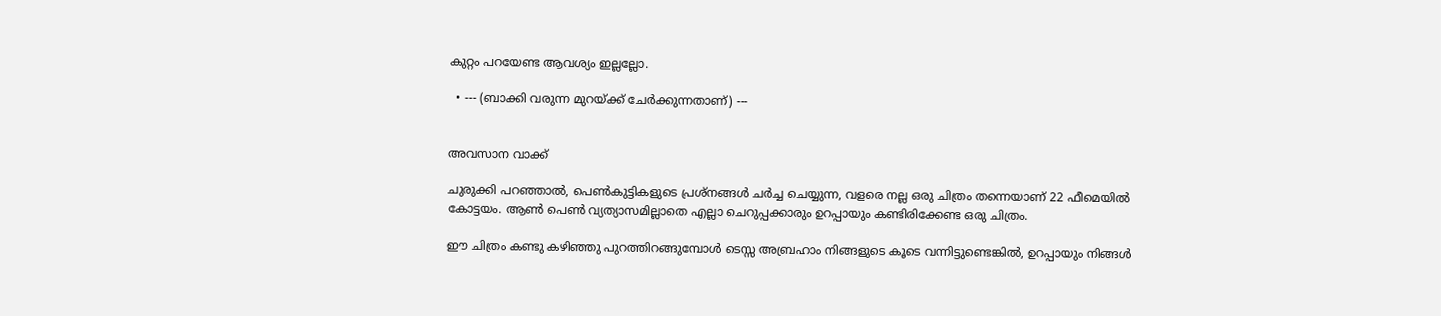കുറ്റം പറയേണ്ട ആവശ്യം ഇല്ലല്ലോ.

  • --- (ബാക്കി വരുന്ന മുറയ്ക്ക് ചേര്‍ക്കുന്നതാണ്) ---


അവസാന വാക്ക്

ചുരുക്കി പറഞ്ഞാല്‍, പെണ്‍കുട്ടികളുടെ പ്രശ്നങ്ങള്‍ ചര്‍ച്ച ചെയ്യുന്ന, വളരെ നല്ല ഒരു ചിത്രം തന്നെയാണ് 22 ഫീമെയില്‍ കോട്ടയം. ആണ്‍ പെണ്‍ വ്യത്യാസമില്ലാതെ എല്ലാ ചെറുപ്പക്കാരും ഉറപ്പായും കണ്ടിരിക്കേണ്ട ഒരു ചിത്രം.

ഈ ചിത്രം കണ്ടു കഴിഞ്ഞു പുറത്തിറങ്ങുമ്പോള്‍ ടെസ്സ അബ്രഹാം നിങ്ങളുടെ കൂടെ വന്നിട്ടുണ്ടെങ്കില്‍, ഉറപ്പായും നിങ്ങള്‍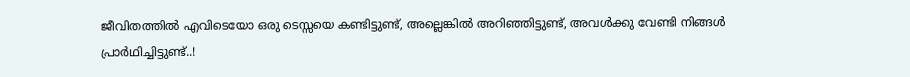ജീവിതത്തില്‍ എവിടെയോ ഒരു ടെസ്സയെ കണ്ടിട്ടുണ്ട്, അല്ലെങ്കില്‍ അറിഞ്ഞിട്ടുണ്ട്, അവള്‍ക്കു വേണ്ടി നിങ്ങള്‍ പ്രാര്‍ഥിച്ചിട്ടുണ്ട്..!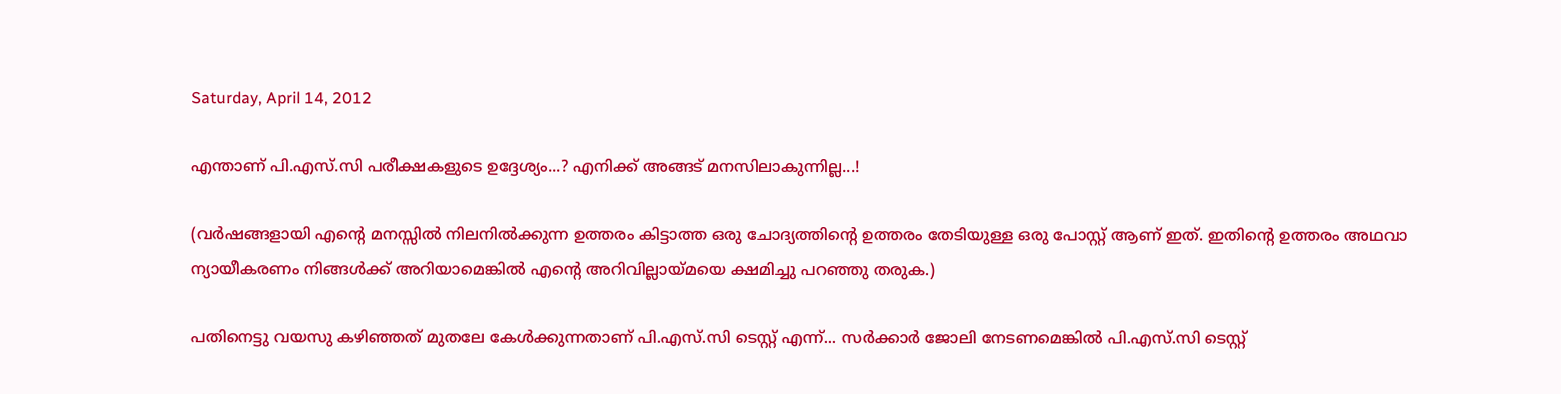Saturday, April 14, 2012

എന്താണ് പി.എസ്.സി പരീക്ഷകളുടെ ഉദ്ദേശ്യം...? എനിക്ക് അങ്ങട് മനസിലാകുന്നില്ല...!

(വര്‍ഷങ്ങളായി എന്‍റെ മനസ്സില്‍ നിലനില്‍ക്കുന്ന ഉത്തരം കിട്ടാത്ത ഒരു ചോദ്യത്തിന്‍റെ ഉത്തരം തേടിയുള്ള ഒരു പോസ്റ്റ്‌ ആണ് ഇത്. ഇതിന്‍റെ ഉത്തരം അഥവാ ന്യായീകരണം നിങ്ങള്‍ക്ക്‌ അറിയാമെങ്കില്‍ എന്‍റെ അറിവില്ലായ്മയെ ക്ഷമിച്ചു പറഞ്ഞു തരുക.)

പതിനെട്ടു വയസു കഴിഞ്ഞത് മുതലേ കേള്‍ക്കുന്നതാണ് പി.എസ്.സി ടെസ്റ്റ്‌ എന്ന്... സര്‍ക്കാര്‍ ജോലി നേടണമെങ്കില്‍ പി.എസ്.സി ടെസ്റ്റ്‌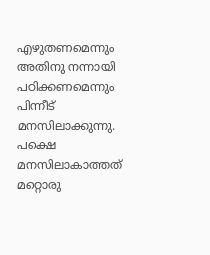എഴുതണമെന്നും അതിനു നന്നായി പഠിക്കണമെന്നും പിന്നീട് മനസിലാക്കുന്നു. പക്ഷെ മനസിലാകാത്തത് മറ്റൊരു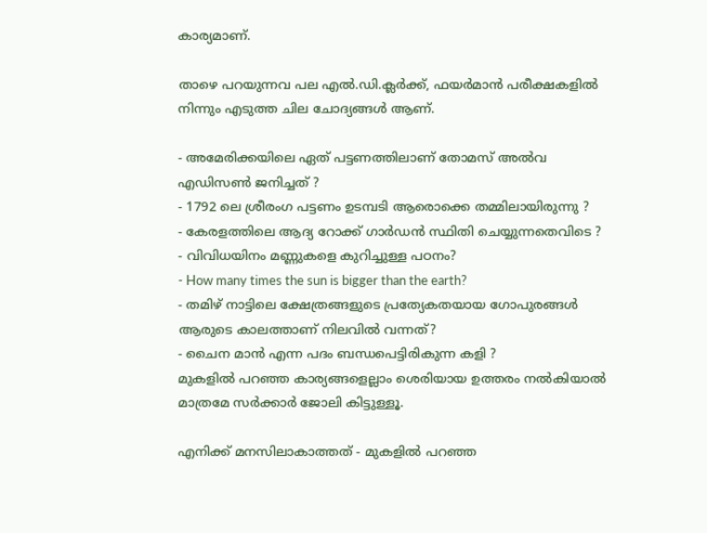കാര്യമാണ്.

താഴെ പറയുന്നവ പല എല്‍.ഡി.ക്ലര്‍ക്ക്‌, ഫയര്‍മാന്‍ പരീക്ഷകളില്‍ നിന്നും എടുത്ത ചില ചോദ്യങ്ങള്‍ ആണ്.

- അമേരിക്കയിലെ ഏത് പട്ടണത്തിലാണ് തോമസ്‌ അല്‍വ എഡിസണ്‍ ജനിച്ചത്‌ ?
- 1792 ലെ ശ്രീരംഗ പട്ടണം ഉടമ്പടി ആരൊക്കെ തമ്മിലായിരുന്നു ?
- കേരളത്തിലെ ആദ്യ റോക്ക് ഗാര്‍ഡന്‍ സ്ഥിതി ചെയ്യുന്നതെവിടെ ?
- വിവിധയിനം മണ്ണുകളെ കുറിച്ചുള്ള പഠനം?
- How many times the sun is bigger than the earth?
- തമിഴ് നാട്ടിലെ ക്ഷേത്രങ്ങളുടെ പ്രത്യേകതയായ ഗോപുരങ്ങള്‍ ആരുടെ കാലത്താണ് നിലവില്‍ വന്നത്?
- ചൈന മാന്‍ എന്ന പദം ബന്ധപെട്ടിരികുന്ന കളി ?
മുകളില്‍ പറഞ്ഞ കാര്യങ്ങളെല്ലാം ശെരിയായ ഉത്തരം നല്‍കിയാല്‍ മാത്രമേ സര്‍ക്കാര്‍ ജോലി കിട്ടുള്ളൂ.

എനിക്ക് മനസിലാകാത്തത് - മുകളില്‍ പറഞ്ഞ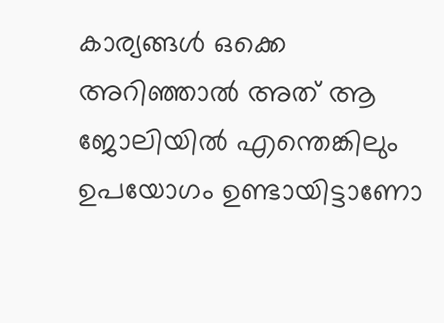കാര്യങ്ങള്‍ ഒക്കെ അറിഞ്ഞാല്‍ അത് ആ ജോലിയില്‍ എന്തെങ്കിലും ഉപയോഗം ഉണ്ടായിട്ടാണോ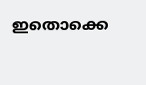ഇതൊക്കെ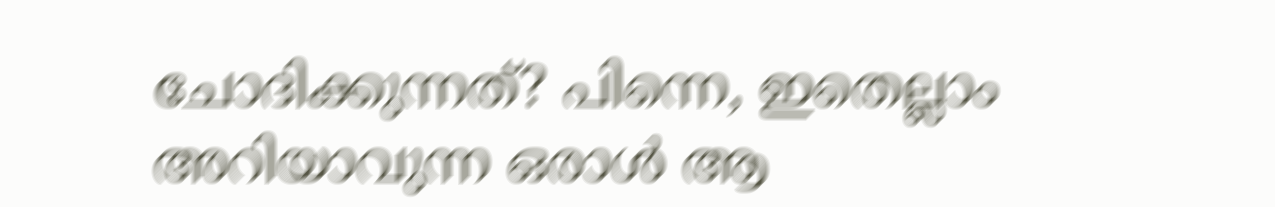ചോദിക്കുന്നത്? പിന്നെ, ഇതെല്ലാം അറിയാവുന്ന ഒരാള്‍ ആ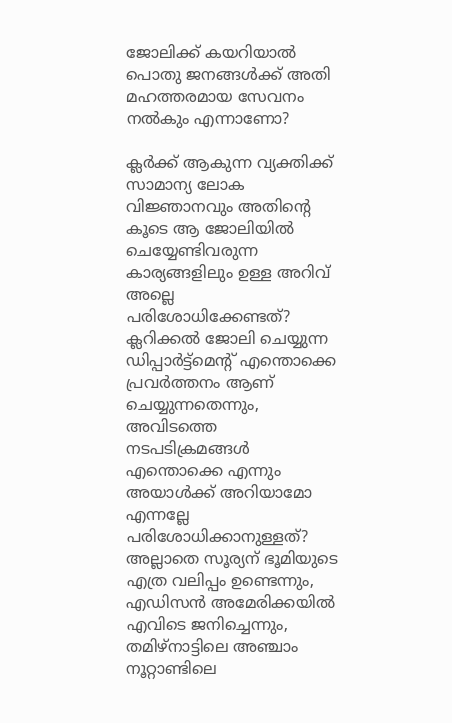ജോലിക്ക് കയറിയാല്‍ പൊതു ജനങ്ങള്‍ക്ക് അതി മഹത്തരമായ സേവനം നല്‍കും എന്നാണോ?

ക്ലര്‍ക്ക്‌ ആകുന്ന വ്യക്തിക്ക് സാമാന്യ ലോക വിജ്ഞാനവും അതിന്‍റെ കൂടെ ആ ജോലിയില്‍ ചെയ്യേണ്ടിവരുന്ന കാര്യങ്ങളിലും ഉള്ള അറിവ് അല്ലെ പരിശോധിക്കേണ്ടത്? ക്ലറിക്കല്‍ ജോലി ചെയ്യുന്ന ഡിപ്പാര്‍ട്ട്മെന്‍റ് എന്തൊക്കെ പ്രവര്‍ത്തനം ആണ് ചെയ്യുന്നതെന്നും, അവിടത്തെ നടപടിക്രമങ്ങള്‍ എന്തൊക്കെ എന്നും അയാള്‍ക്ക് അറിയാമോ എന്നല്ലേ പരിശോധിക്കാനുള്ളത്? അല്ലാതെ സൂര്യന് ഭൂമിയുടെ എത്ര വലിപ്പം ഉണ്ടെന്നും, എഡിസന്‍ അമേരിക്കയില്‍ എവിടെ ജനിച്ചെന്നും, തമിഴ്നാട്ടിലെ അഞ്ചാം നൂറ്റാണ്ടിലെ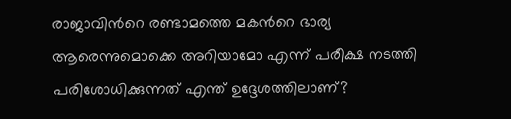രാജാവിന്‍റെ രണ്ടാമത്തെ മകന്‍റെ ഭാര്യ ആരെന്നുമൊക്കെ അറിയാമോ എന്ന് പരീക്ഷ നടത്തി പരിശോധിക്കുന്നത് എന്ത് ഉദ്ദേശത്തിലാണ്?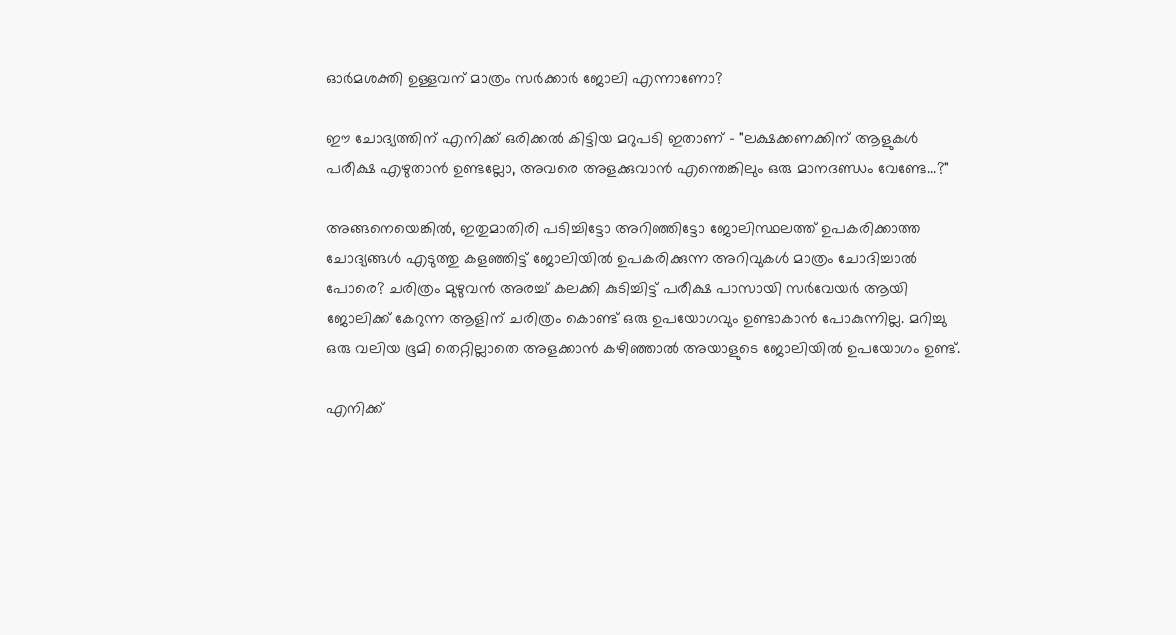ഓര്‍മശക്തി ഉള്ളവന് മാത്രം സര്‍ക്കാര്‍ ജോലി എന്നാണോ?

ഈ ചോദ്യത്തിന് എനിക്ക് ഒരിക്കല്‍ കിട്ടിയ മറുപടി ഇതാണ് - "ലക്ഷക്കണക്കിന് ആളുകള്‍ പരീക്ഷ എഴുതാന്‍ ഉണ്ടല്ലോ, അവരെ അളക്കുവാന്‍ എന്തെങ്കിലും ഒരു മാനദണ്ഡം വേണ്ടേ...?"

അങ്ങനെയെങ്കില്‍, ഇതുമാതിരി പടിച്ചിട്ടോ അറിഞ്ഞിട്ടോ ജോലിസ്ഥലത്ത് ഉപകരിക്കാത്ത ചോദ്യങ്ങള്‍ എടുത്തു കളഞ്ഞിട്ട് ജോലിയില്‍ ഉപകരിക്കുന്ന അറിവുകള്‍ മാത്രം ചോദിച്ചാല്‍ പോരെ? ചരിത്രം മുഴുവന്‍ അരച്ച് കലക്കി കുടിച്ചിട്ട് പരീക്ഷ പാസായി സര്‍വേയര്‍ ആയി ജോലിക്ക് കേറുന്ന ആളിന് ചരിത്രം കൊണ്ട് ഒരു ഉപയോഗവും ഉണ്ടാകാന്‍ പോകുന്നില്ല. മറിച്ചു ഒരു വലിയ ഭൂമി തെറ്റില്ലാതെ അളക്കാന്‍ കഴിഞ്ഞാല്‍ അയാളുടെ ജോലിയില്‍ ഉപയോഗം ഉണ്ട്.

എനിക്ക്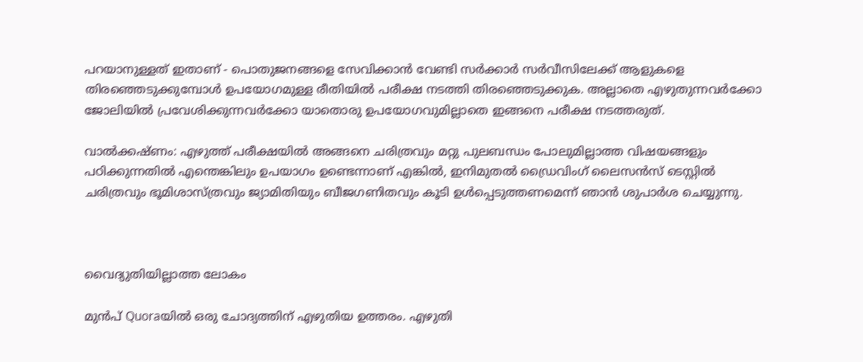പറയാനുള്ളത് ഇതാണ് - പൊതുജനങ്ങളെ സേവിക്കാന്‍ വേണ്ടി സര്‍ക്കാര്‍ സര്‍വീസിലേക്ക് ആളുകളെ തിരഞ്ഞെടുക്കുമ്പോള്‍ ഉപയോഗമുള്ള രീതിയില്‍ പരീക്ഷ നടത്തി തിരഞ്ഞെടുക്കുക. അല്ലാതെ എഴുതുന്നവര്‍ക്കോ ജോലിയില്‍ പ്രവേശിക്കുന്നവര്‍ക്കോ യാതൊരു ഉപയോഗവുമില്ലാതെ ഇങ്ങനെ പരീക്ഷ നടത്തരുത്.

വാല്‍ക്കഷ്ണം: എഴുത്ത് പരീക്ഷയില്‍ അങ്ങനെ ചരിത്രവും മറ്റു പുലബന്ധം പോലുമില്ലാത്ത വിഷയങ്ങളും പഠിക്കുന്നതില്‍ എന്തെങ്കിലും ഉപയാഗം ഉണ്ടെന്നാണ് എങ്കില്‍, ഇനിമുതല്‍ ഡ്രൈവിംഗ് ലൈസന്‍സ് ടെസ്റ്റില്‍ ചരിത്രവും ഭൂമിശാസ്ത്രവും ജ്യാമിതിയും ബീജഗണിതവും കൂടി ഉള്‍പ്പെടുത്തണമെന്ന് ഞാന്‍ ശുപാര്‍ശ ചെയ്യുന്നു.



വൈദ്യുതിയില്ലാത്ത ലോകം

മുൻപ് Quoraയിൽ ഒരു ചോദ്യത്തിന് എഴുതിയ ഉത്തരം. എഴുതി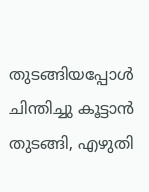തുടങ്ങിയപ്പോൾ ചിന്തിച്ചു കൂട്ടാൻ തുടങ്ങി, എഴുതി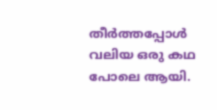തീർത്തപ്പോൾ വലിയ ഒരു കഥ പോലെ ആയി.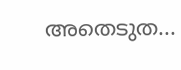അതെടുത...